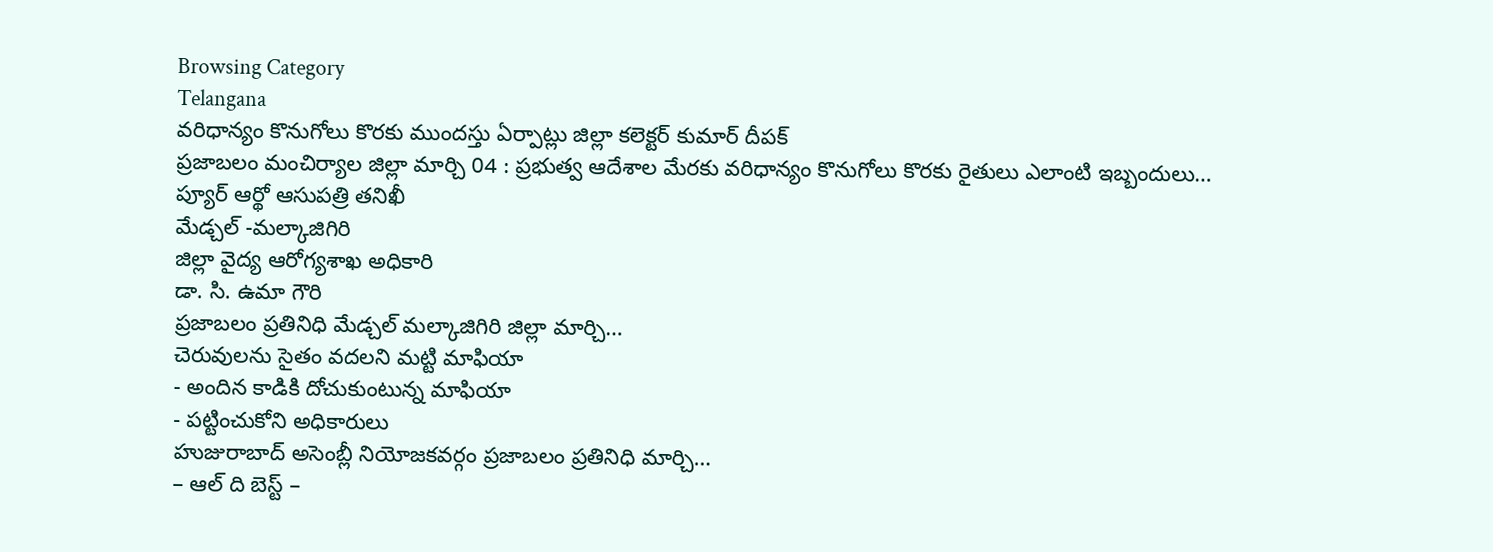Browsing Category
Telangana
వరిధాన్యం కొనుగోలు కొరకు ముందస్తు ఏర్పాట్లు జిల్లా కలెక్టర్ కుమార్ దీపక్
ప్రజాబలం మంచిర్యాల జిల్లా మార్చి 04 : ప్రభుత్వ ఆదేశాల మేరకు వరిధాన్యం కొనుగోలు కొరకు రైతులు ఎలాంటి ఇబ్బందులు…
ప్యూర్ ఆర్థో ఆసుపత్రి తనిఖీ
మేడ్చల్ -మల్కాజిగిరి
జిల్లా వైద్య ఆరోగ్యశాఖ అధికారి
డా. సి. ఉమా గౌరి
ప్రజాబలం ప్రతినిధి మేడ్చల్ మల్కాజిగిరి జిల్లా మార్చి…
చెరువులను సైతం వదలని మట్టి మాఫియా
- అందిన కాడికి దోచుకుంటున్న మాఫియా
- పట్టించుకోని అధికారులు
హుజురాబాద్ అసెంబ్లీ నియోజకవర్గం ప్రజాబలం ప్రతినిధి మార్చి…
– ఆల్ ది బెస్ట్ –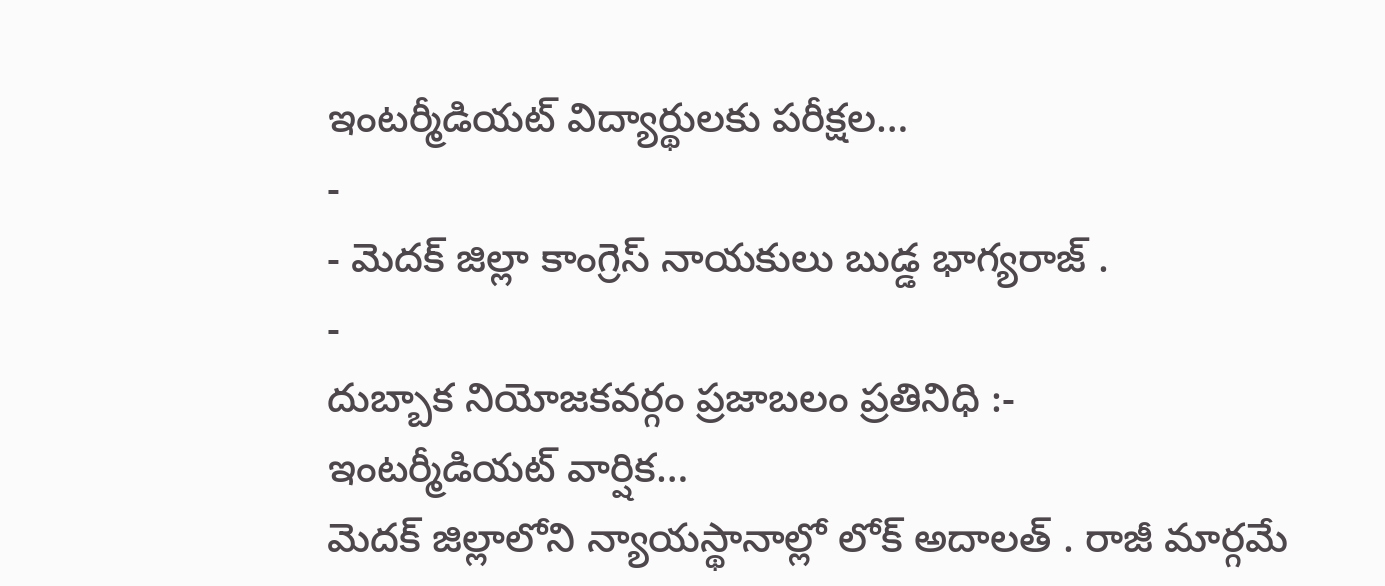ఇంటర్మీడియట్ విద్యార్థులకు పరీక్షల…
-
- మెదక్ జిల్లా కాంగ్రెస్ నాయకులు బుడ్డ భాగ్యరాజ్ .
-
దుబ్బాక నియోజకవర్గం ప్రజాబలం ప్రతినిధి :-
ఇంటర్మీడియట్ వార్షిక…
మెదక్ జిల్లాలోని న్యాయస్థానాల్లో లోక్ అదాలత్ . రాజీ మార్గమే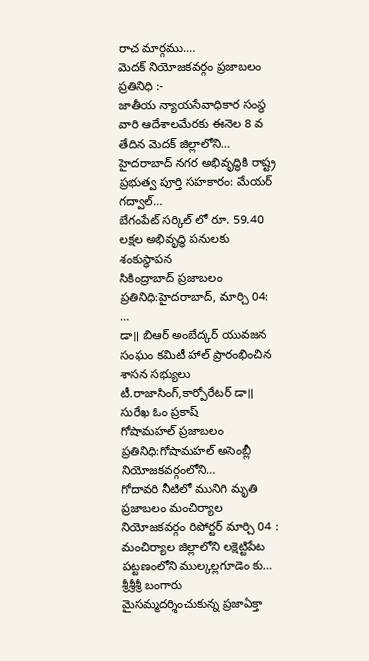రాచ మార్గము.…
మెదక్ నియోజకవర్గం ప్రజాబలం ప్రతినిధి :-
జాతీయ న్యాయసేవాధికార సంస్థ వారి ఆదేశాలమేరకు ఈనెల 8 వ తేదిన మెదక్ జిల్లాలోని…
హైదరాబాద్ నగర అభివృద్ధికి రాష్ట్ర ప్రభుత్వ పూర్తి సహకారం: మేయర్ గద్వాల్…
బేగంపేట్ సర్కిల్ లో రూ. 59.40 లక్షల అభివృద్ధి పనులకు శంకుస్థాపన
సికింద్రాబాద్ ప్రజాబలం ప్రతినిధి:హైదరాబాద్, మార్చి 04: …
డా॥ బిఆర్ అంబేద్కర్ యువజన సంఘం కమిటీ హాల్ ప్రారంభించిన
శాసన సభ్యులు టీ.రాజాసింగ్,కార్పోరేటర్ డా॥ సురేఖ ఓం ప్రకాష్
గోషామహల్ ప్రజాబలం ప్రతినిధి:గోషామహల్ అసెంబ్లీ నియోజకవర్గంలోని…
గోదావరి నీటిలో మునిగి మృతి
ప్రజాబలం మంచిర్యాల నియోజకవర్గం రిపోర్టర్ మార్చి 04 : మంచిర్యాల జిల్లాలోని లక్షెట్టిపేట పట్టణంలోని ముల్కల్లగూడెం కు…
శ్రీశ్రీశ్రీ బంగారు మైసమ్మదర్శించుకున్న ప్రజాఏక్తా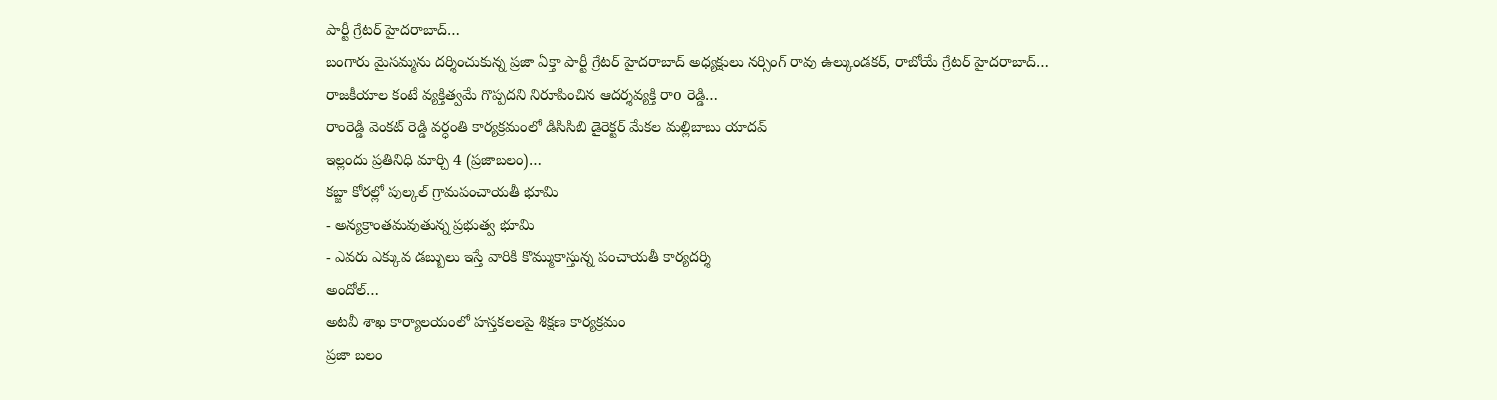పార్టీ గ్రేటర్ హైదరాబాద్…
బంగారు మైసమ్మను దర్శించుకున్న ప్రజా ఏక్తా పార్టీ గ్రేటర్ హైదరాబాద్ అధ్యక్షులు నర్సింగ్ రావు ఉల్కుండకర్, రాబోయే గ్రేటర్ హైదరాబాద్…
రాజకీయాల కంటే వ్యక్తిత్వమే గొప్పదని నిరూపించిన ఆదర్శవ్యక్తి రాo రెడ్డి…
రాంరెడ్డి వెంకట్ రెడ్డి వర్ధంతి కార్యక్రమంలో డిసిసిబి డైరెక్టర్ మేకల మల్లిబాబు యాదవ్
ఇల్లందు ప్రతినిధి మార్చి 4 (ప్రజాబలం)…
కబ్జా కోరల్లో పుల్కల్ గ్రామపంచాయతీ భూమి
- అన్యక్రాంతమవుతున్న ప్రభుత్వ భూమి
- ఎవరు ఎక్కువ డబ్బులు ఇస్తే వారికి కొమ్ముకాస్తున్న పంచాయతీ కార్యదర్శి
అందోల్…
అటవీ శాఖ కార్యాలయంలో హస్తకలలపై శిక్షణ కార్యక్రమం
ప్రజా బలం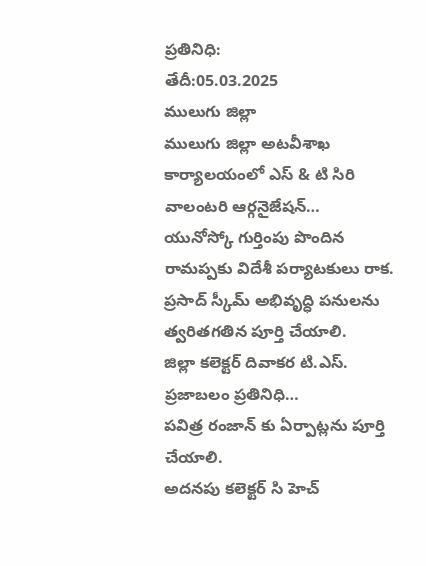ప్రతినిధి:
తేదీ:05.03.2025
ములుగు జిల్లా
ములుగు జిల్లా అటవీశాఖ కార్యాలయంలో ఎస్ & టి సిరి వాలంటరి ఆర్గనైజేషన్…
యునోస్కో గుర్తింపు పొందిన రామప్పకు విదేశీ పర్యాటకులు రాక.
ప్రసాద్ స్కీమ్ అభివృద్ధి పనులను త్వరితగతిన పూర్తి చేయాలి.
జిల్లా కలెక్టర్ దివాకర టి.ఎస్.
ప్రజాబలం ప్రతినిధి…
పవిత్ర రంజాన్ కు ఏర్పాట్లను పూర్తి చేయాలి.
అదనపు కలెక్టర్ సి హెచ్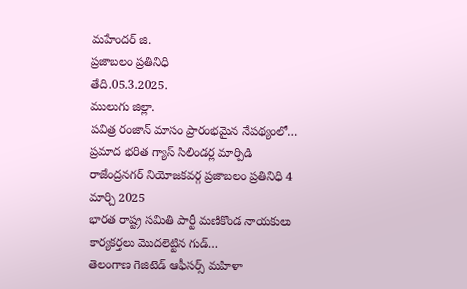మహేందర్ జి.
ప్రజాబలం ప్రతినిధి
తేది.05.3.2025.
ములుగు జిల్లా.
పవిత్ర రంజాన్ మాసం ప్రారంభమైన నేపథ్యంలో…
ప్రమాద భరిత గ్యాస్ సిలిండర్ల మార్పిడి
రాజేంద్రనగర్ నియోజకవర్గ ప్రజాబలం ప్రతినిధి 4 మార్చి 2025
భారత రాష్ట్ర సమితి పార్టీ మణికొండ నాయకులు కార్యకర్తలు మొదలెట్టిన గుడ్…
తెలంగాణ గెజిటెడ్ ఆఫీసర్స్ మహిళా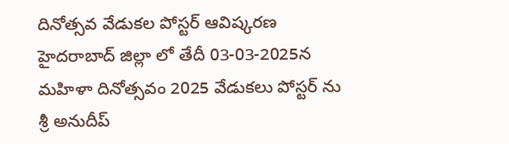దినోత్సవ వేడుకల పోస్టర్ ఆవిష్కరణ
హైదరాబాద్ జిల్లా లో తేదీ 03-03-2025న మహిళా దినోత్సవం 2025 వేడుకలు పోస్టర్ ను శ్రీ అనుదీప్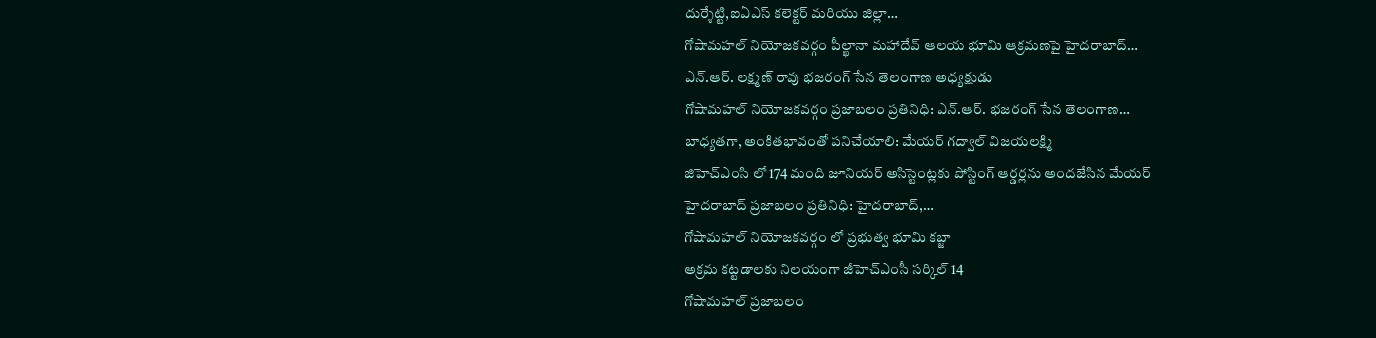దుర్శేట్టి,ఐఏఎస్ కలెక్టర్ మరియు జిల్లా…
గోషామహల్ నియోజకవర్గం పీల్ఖానా మహాదేవ్ ఆలయ భూమి ఆక్రమణపై హైదరాబాద్…
ఎన్.ఆర్. లక్ష్మణ్ రావు భజరంగ్ సేన తెలంగాణ అధ్యక్షుడు
గోషామహల్ నియోజకవర్గం ప్రజాబలం ప్రతినిధి: ఎన్.ఆర్. భజరంగ్ సేన తెలంగాణ…
బాధ్యతగా, అంకితభావంతో పనిచేయాలి: మేయర్ గద్వాల్ విజయలక్ష్మి
జిహెచ్ఎంసి లో 174 మంది జూనియర్ అసిస్టెంట్లకు పోస్టింగ్ ఆర్డర్లను అందజేసిన మేయర్
హైదరాబాద్ ప్రజాబలం ప్రతినిధి: హైదరాబాద్,…
గోషామహల్ నియోజకవర్గం లో ప్రభుత్వ భూమి కబ్జా
అక్రమ కట్టడాలకు నిలయంగా జీహెచ్ఎంసీ సర్కిల్ 14
గోషామహల్ ప్రజాబలం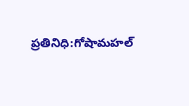ప్రతినిధి:గోషామహల్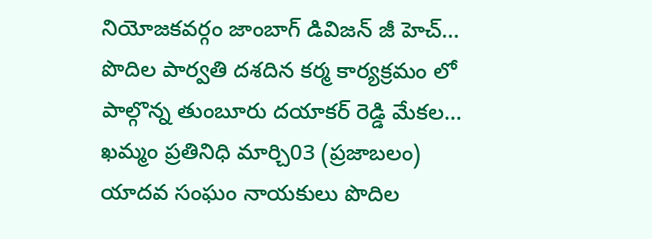నియోజకవర్గం జాంబాగ్ డివిజన్ జీ హెచ్…
పొదిల పార్వతి దశదిన కర్మ కార్యక్రమం లో పాల్గొన్న తుంబూరు దయాకర్ రెడ్డి మేకల…
ఖమ్మం ప్రతినిధి మార్చి03 (ప్రజాబలం) యాదవ సంఘం నాయకులు పొదిల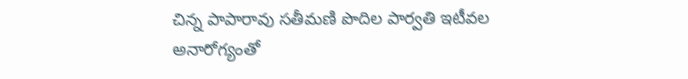చిన్న పాపారావు సతీమణి పొదిల పార్వతి ఇటీవల అనారోగ్యంతో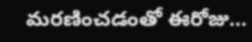మరణించడంతో ఈరోజు…